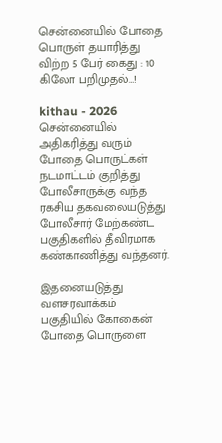சென்னையில் போதை பொருள் தயாரித்து விற்ற 5 பேர் கைது : 10 கிலோ பறிமுதல்…!

kithau - 2026
சென்னையில் அதிகரித்து வரும் போதை பொருட்கள் நடமாட்டம் குறித்து போலீசாருக்கு வந்த ரகசிய தகவலையடுத்து போலீசார் மேற்கண்ட பகுதிகளில் தீவிரமாக கண்காணித்து வந்தனர்.

இதனையடுத்து வளசரவாக்கம் பகுதியில் கோகைன் போதை பொருளை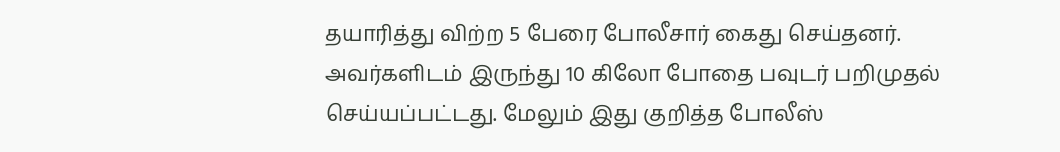தயாரித்து விற்ற 5 பேரை போலீசார் கைது செய்தனர். அவர்களிடம் இருந்து 10 கிலோ போதை பவுடர் பறிமுதல் செய்யப்பட்டது. மேலும் இது குறித்த போலீஸ்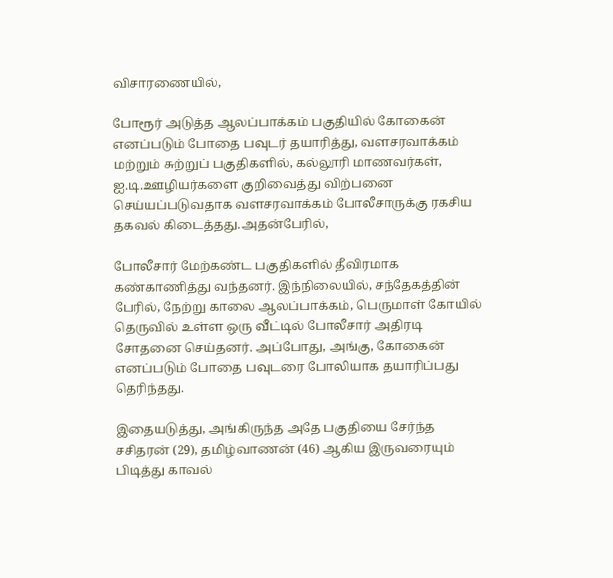விசாரணையில்,

போரூர் அடுத்த ஆலப்பாக்கம் பகுதியில் கோகைன் எனப்படும் போதை பவுடர் தயாரித்து, வளசரவாக்கம் மற்றும் சுற்றுப் பகுதிகளில், கல்லூரி மாணவர்கள், ஐ.டி.ஊழியர்களை குறிவைத்து விற்பனை செய்யப்படுவதாக வளசரவாக்கம் போலீசாருக்கு ரகசிய தகவல் கிடைத்தது.அதன்பேரில்,

போலீசார் மேற்கண்ட பகுதிகளில் தீவிரமாக கண்காணித்து வந்தனர். இந்நிலையில், சந்தேகத்தின் பேரில், நேற்று காலை ஆலப்பாக்கம், பெருமாள் கோயில் தெருவில் உள்ள ஒரு வீட்டில் போலீசார் அதிரடி சோதனை செய்தனர். அப்போது, அங்கு, கோகைன் எனப்படும் போதை பவுடரை போலியாக தயாரிப்பது தெரிந்தது.

இதையடுத்து, அங்கிருந்த அதே பகுதியை சேர்ந்த சசிதரன் (29), தமிழ்வாணன் (46) ஆகிய இருவரையும் பிடித்து காவல்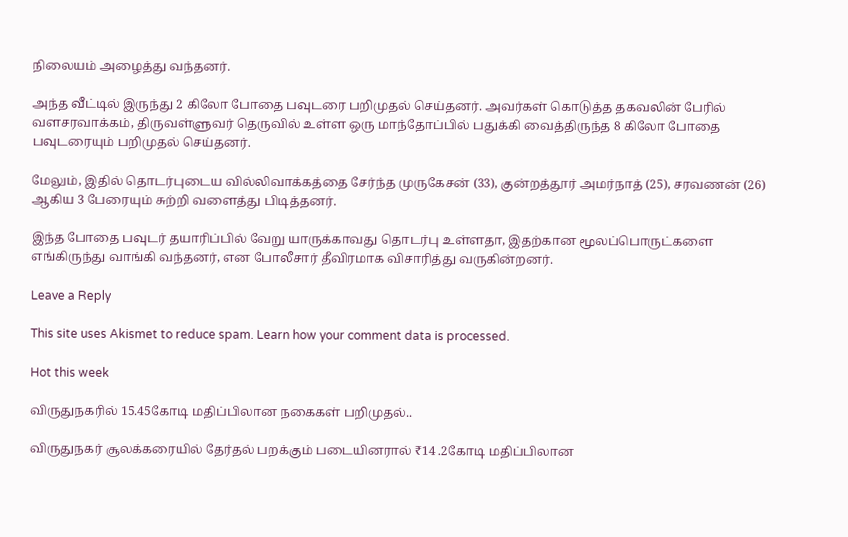நிலையம் அழைத்து வந்தனர்.

அந்த வீட்டில் இருந்து 2 கிலோ போதை பவுடரை பறிமுதல் செய்தனர். அவர்கள் கொடுத்த தகவலின் பேரில் வளசரவாக்கம், திருவள்ளுவர் தெருவில் உள்ள ஒரு மாந்தோப்பில் பதுக்கி வைத்திருந்த 8 கிலோ போதை பவுடரையும் பறிமுதல் செய்தனர்.

மேலும், இதில் தொடர்புடைய வில்லிவாக்கத்தை சேர்ந்த முருகேசன் (33), குன்றத்தூர் அமர்நாத் (25), சரவணன் (26) ஆகிய 3 பேரையும் சுற்றி வளைத்து பிடித்தனர்.

இந்த போதை பவுடர் தயாரிப்பில் வேறு யாருக்காவது தொடர்பு உள்ளதா, இதற்கான மூலப்பொருட்களை எங்கிருந்து வாங்கி வந்தனர், என போலீசார் தீவிரமாக விசாரித்து வருகின்றனர்.

Leave a Reply

This site uses Akismet to reduce spam. Learn how your comment data is processed.

Hot this week

விருதுநகரில் 15.45கோடி மதிப்பிலான நகைகள் பறிமுதல்..

விருதுநகர் சூலக்கரையில் தேர்தல் பறக்கும் படையினரால் ₹14 .2கோடி மதிப்பிலான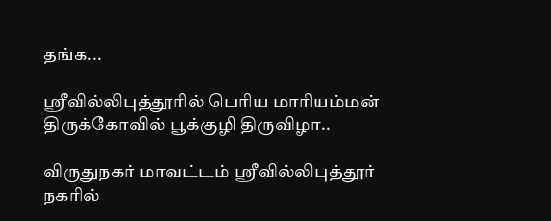தங்க...

ஸ்ரீவில்லிபுத்தூரில் பெரிய மாரியம்மன் திருக்கோவில் பூக்குழி திருவிழா..

விருதுநகர் மாவட்டம் ஸ்ரீவில்லிபுத்தூர் நகரில்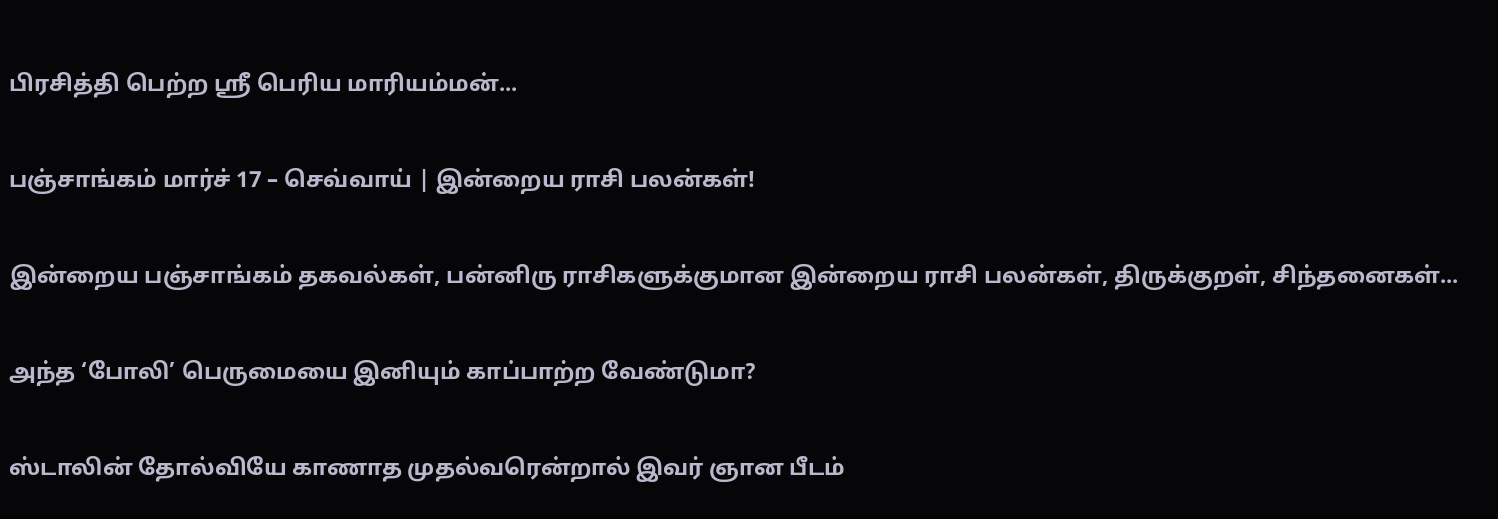பிரசித்தி பெற்ற ஸ்ரீ பெரிய மாரியம்மன்...

பஞ்சாங்கம் மார்ச் 17 – செவ்வாய் | இன்றைய ராசி பலன்கள்!

இன்றைய பஞ்சாங்கம் தகவல்கள், பன்னிரு ராசிகளுக்குமான இன்றைய ராசி பலன்கள், திருக்குறள், சிந்தனைகள்...

அந்த ‘போலி’ பெருமையை இனியும் காப்பாற்ற வேண்டுமா?

ஸ்டாலின் தோல்வியே காணாத முதல்வரென்றால் இவர் ஞான பீடம்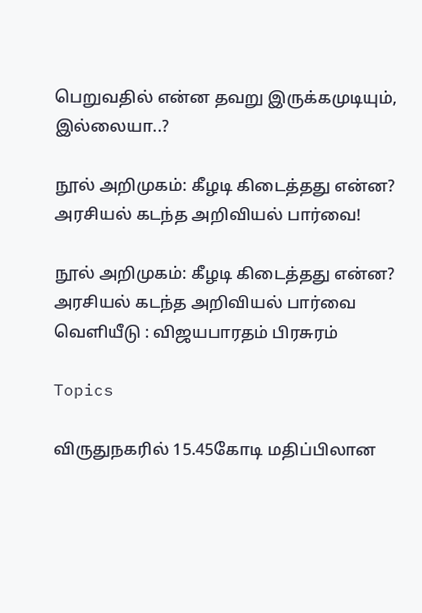பெறுவதில் என்ன தவறு இருக்கமுடியும், இல்லையா..?

நூல் அறிமுகம்: கீழடி கிடைத்தது என்ன? அரசியல் கடந்த அறிவியல் பார்வை!

நூல் அறிமுகம்: கீழடி கிடைத்தது என்ன? அரசியல் கடந்த அறிவியல் பார்வை வெளியீடு : விஜயபாரதம் பிரசுரம்

Topics

விருதுநகரில் 15.45கோடி மதிப்பிலான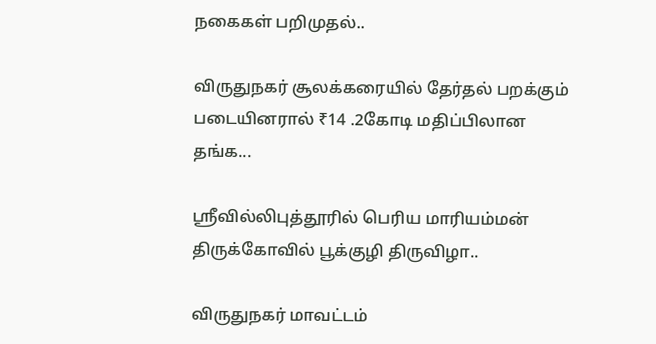நகைகள் பறிமுதல்..

விருதுநகர் சூலக்கரையில் தேர்தல் பறக்கும் படையினரால் ₹14 .2கோடி மதிப்பிலான தங்க...

ஸ்ரீவில்லிபுத்தூரில் பெரிய மாரியம்மன் திருக்கோவில் பூக்குழி திருவிழா..

விருதுநகர் மாவட்டம்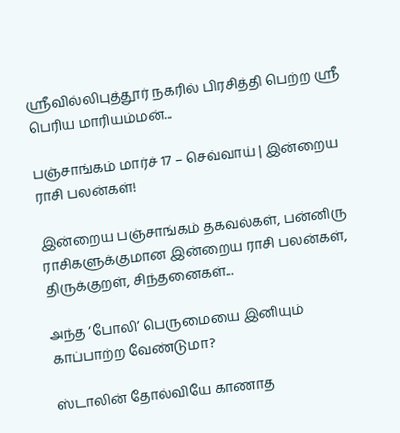ஸ்ரீவில்லிபுத்தூர் நகரில் பிரசித்தி பெற்ற ஸ்ரீ பெரிய மாரியம்மன்...

பஞ்சாங்கம் மார்ச் 17 – செவ்வாய் | இன்றைய ராசி பலன்கள்!

இன்றைய பஞ்சாங்கம் தகவல்கள், பன்னிரு ராசிகளுக்குமான இன்றைய ராசி பலன்கள், திருக்குறள், சிந்தனைகள்...

அந்த ‘போலி’ பெருமையை இனியும் காப்பாற்ற வேண்டுமா?

ஸ்டாலின் தோல்வியே காணாத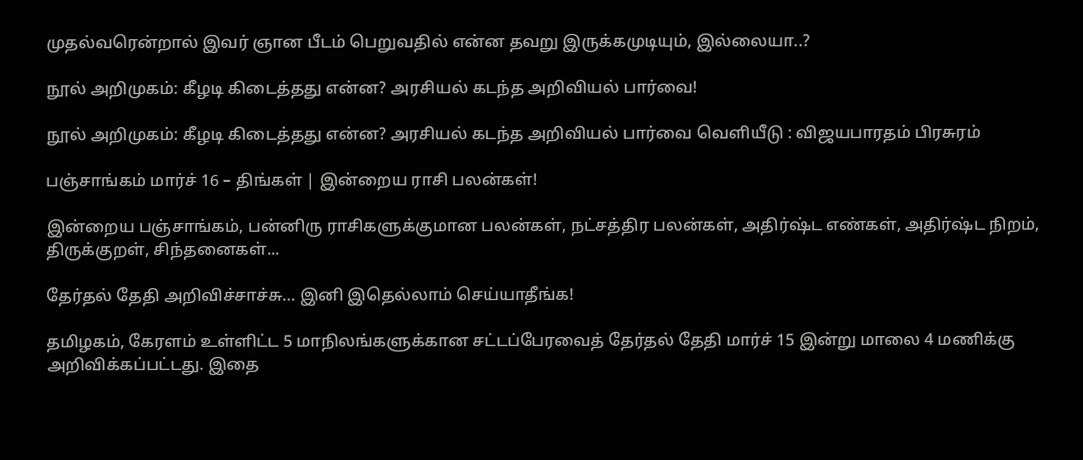முதல்வரென்றால் இவர் ஞான பீடம் பெறுவதில் என்ன தவறு இருக்கமுடியும், இல்லையா..?

நூல் அறிமுகம்: கீழடி கிடைத்தது என்ன? அரசியல் கடந்த அறிவியல் பார்வை!

நூல் அறிமுகம்: கீழடி கிடைத்தது என்ன? அரசியல் கடந்த அறிவியல் பார்வை வெளியீடு : விஜயபாரதம் பிரசுரம்

பஞ்சாங்கம் மார்ச் 16 – திங்கள் | இன்றைய ராசி பலன்கள்!

இன்றைய பஞ்சாங்கம், பன்னிரு ராசிகளுக்குமான பலன்கள், நட்சத்திர பலன்கள், அதிர்ஷ்ட எண்கள், அதிர்ஷ்ட நிறம், திருக்குறள், சிந்தனைகள்...

தேர்தல் தேதி அறிவிச்சாச்சு… இனி இதெல்லாம் செய்யாதீங்க!

தமிழகம், கேரளம் உள்ளிட்ட 5 மாநிலங்களுக்கான சட்டப்பேரவைத் தேர்தல் தேதி மார்ச் 15 இன்று மாலை 4 மணிக்கு அறிவிக்கப்பட்டது. இதை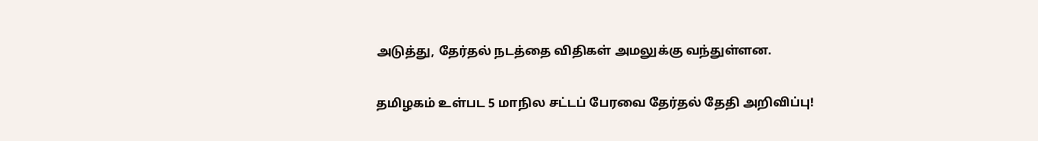அடுத்து, தேர்தல் நடத்தை விதிகள் அமலுக்கு வந்துள்ளன.

தமிழகம் உள்பட 5 மாநில சட்டப் பேரவை தேர்தல் தேதி அறிவிப்பு!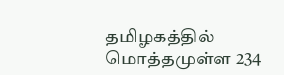தமிழகத்தில் மொத்தமுள்ள 234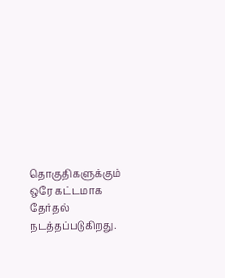தொகுதிகளுக்கும் ஒரே கட்டமாக தேர்தல் நடத்தப்படுகிறது.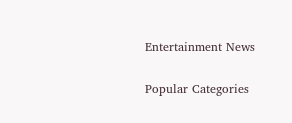Entertainment News

Popular Categories